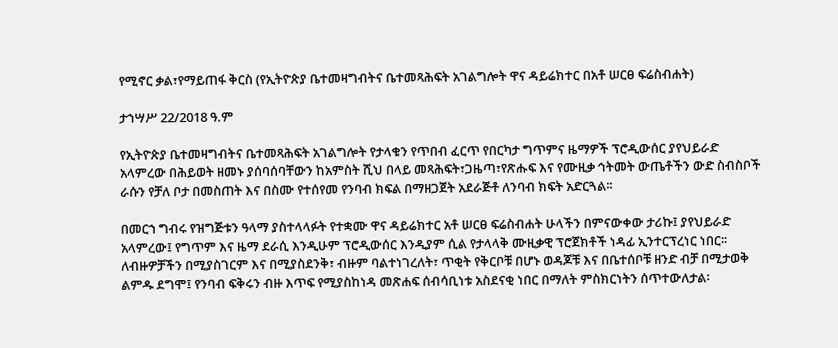የሚኖር ቃል፣የማይጠፋ ቅርስ (የኢትዮጵያ ቤተመዛግብትና ቤተመጻሕፍት አገልግሎት ዋና ዳይሬክተር በአቶ ሠርፀ ፍሬስብሐት)

ታኀሣሥ 22/2018 ዓ.ም

የኢትዮጵያ ቤተመዛግብትና ቤተመጻሕፍት አገልግሎት የታላቁን የጥበብ ፈርጥ የበርካታ ግጥምና ዜማዎች ፕሮዲውሰር ያየህይራድ አላምረው በሕይወት ዘመኑ ያሰባሰባቸውን ከአምስት ሺህ በላይ መጻሕፍት፣ጋዜጣ፣የጽሑፍ እና የሙዚቃ ኅትመት ውጤቶችን ውድ ስብስቦች ራሱን የቻለ ቦታ በመስጠት እና በስሙ የተሰየመ የንባብ ክፍል በማዘጋጀት አደራጅቶ ለንባብ ክፍት አድርጓል፡፡

በመርኀ ግብሩ የዝግጅቱን ዓላማ ያስተላላፉት የተቋሙ ዋና ዳይሬክተር አቶ ሠርፀ ፍሬስብሐት ሁላችን በምናውቀው ታሪኩ፤ ያየህይራድ አላምረው፤ የግጥም እና ዜማ ደራሲ እንዲሁም ፕሮዲውሰር እንዲያም ሲል የታላላቅ ሙዚቃዊ ፕሮጀክቶች ነዳፊ ኢንተርፕረነር ነበር፡፡ ለብዙዎቻችን በሚያስገርም እና በሚያስደንቅ፣ ብዙም ባልተነገረለት፣ ጥቂት የቅርቦቹ በሆኑ ወዳጆቹ እና በቤተሰቦቹ ዘንድ ብቻ በሚታወቅ ልምዱ ደግሞ፤ የንባብ ፍቅሩን ብዙ እጥፍ የሚያስከነዳ መጽሐፍ ሰብሳቢነቱ አስደናቂ ነበር በማለት ምስክርነትን ሰጥተውለታል፡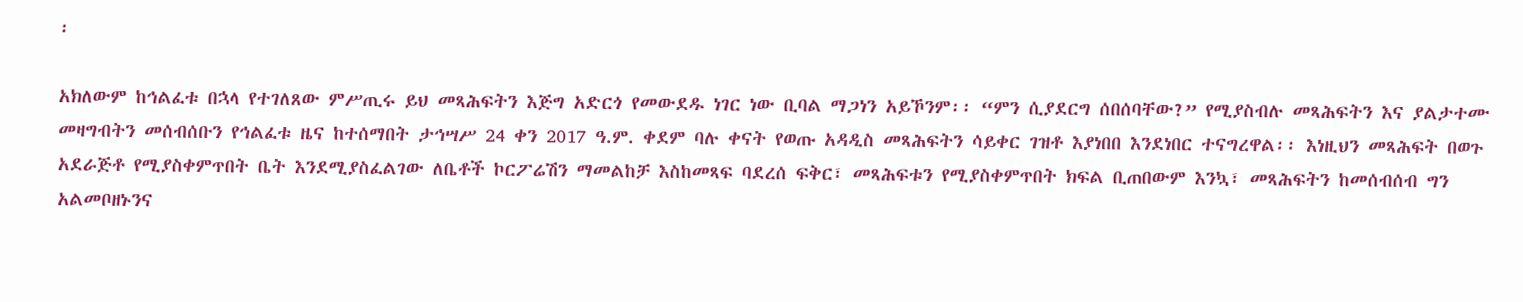፡

አክለውም ከኅልፈቱ በኋላ የተገለጸው ምሥጢሩ ይህ መጻሕፍትን እጅግ አድርጎ የመውደዱ ነገር ነው ቢባል ማጋነን አይኾንም፡፡ “ምን ሲያደርግ ሰበሰባቸው?” የሚያስብሉ መጻሕፍትን እና ያልታተሙ መዛግብትን መሰብሰቡን የኅልፈቱ ዜና ከተሰማበት ታኅሣሥ 24 ቀን 2017 ዓ.ም. ቀደም ባሉ ቀናት የወጡ አዳዲስ መጻሕፍትን ሳይቀር ገዝቶ እያነበበ እንደነበር ተናግረዋል፡፡ እነዚህን መጻሕፍት በወጉ አደራጅቶ የሚያስቀምጥበት ቤት እንደሚያስፈልገው ለቤቶች ኮርፖሬሽን ማመልከቻ እስከመጻፍ ባደረሰ ፍቅር፣ መጻሕፍቱን የሚያስቀምጥበት ክፍል ቢጠበውም እንኳ፣ መጻሕፍትን ከመሰብሰብ ግን አልመቦዘኑንና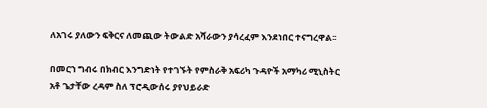ለአገሩ ያለውን ፍቅርና ለመጪው ትውልድ አሻራውን ያሳረፈም እንደነበር ተናግረዋል፡፡

በመርኀ ግብሩ በክብር እንግድነት የተገኙት የምስራቅ አፍሪካ ጉዳዮች አማካሪ ሚኒስትር አቶ ጌታቸው ረዳም ስለ ፕሮዲውሰሩ ያየህይራድ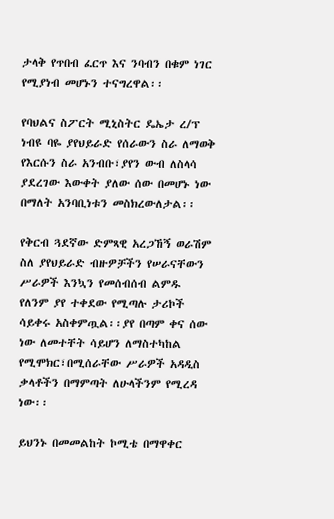ታላቅ የጥበብ ፈርጥ እና ንባብን በቁም ነገር የሚያነብ መሆኑን ተናግረዋል፡፡

የባህልና ስፖርት ሚኒስትር ዴኤታ ረ/ፕ ነብዩ ባዬ ያየህይራድ የሰራውን ስራ ለማወቅ የእርሱን ስራ አንብቡ፣ያየን ውብ ለስላሳ ያደረገው እውቀት ያለው ሰው በመሆኑ ነው በማለት አንባቢነቱን መስክረውለታል፡፡

የቅርብ ጓደኛው ድምጻዊ አረጋኸኝ ወራሽም ስለ ያየህይራድ ብዙዎቻችን የሠራናቸውን ሥራዎች እንኳን የመሰብሰብ ልምዱ የለንም ያየ ተቀደው የሚጣሉ ታሪኮች ሳይቀሩ አስቀምጧል፡፡ያየ በጣም ቀና ሰው ነው ለመተቸት ሳይሆን ለማስተካከል የሚሞክር፣በሚሰራቸው ሥራዎች አዳዲስ ቃላቶችን በማምጣት ለሁላችንም የሚረዳ ነው፡፡

ይህንኑ በመመልከት ኮሚቴ በማዋቀር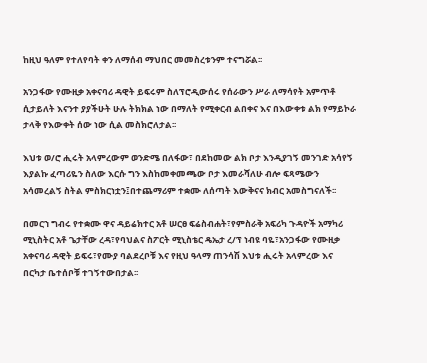ከዚህ ዓለም የተለየባት ቀን ለማሰብ ማህበር መመስረቱንም ተናግሯል፡፡

አንጋፋው የሙዚቃ አቀናባሪ ዳዊት ይፍሩም ስለፕሮዲውሰሩ የሰራውን ሥራ ለማሳየት አምጥቶ ሲታይለት እናንተ ያያችሁት ሁሉ ትክክል ነው በማለት የሚቀርብ ልበቀና እና በእውቀቱ ልክ የማይኮራ ታላቅ የእውቀት ሰው ነው ሲል መስክሮለታል፡፡

እህቱ ወ/ሮ ሒሩት አላምረውም ወንድሜ በለፋው፣ በደከመው ልክ ቦታ እንዲያገኝ መንገድ አሳየኝ እያልኩ ፈጣሪዬን ስለው እርሱ ግን እስከመቀመጫው ቦታ እመራሻለሁ ብሎ ፍጻሜውን አሳመረልኝ ስትል ምስክርነቷን፤በተጨማሪም ተቋሙ ለሰጣት እውቅናና ክብር አመስግናለች፡፡

በመርኀ ግብሩ የተቋሙ ዋና ዳይሬክተር አቶ ሠርፀ ፍሬስብሐት፣የምስራቅ አፍሪካ ጉዳዮች አማካሪ ሚኒስትር አቶ ጌታቸው ረዳ፣የባህልና ስፖርት ሚኒስቴር ዴኤታ ረ/ፕ ነብዩ ባዬ፣አንጋፋው የሙዚቃ አቀናባሪ ዳዊት ይፍሩ፣የሙያ ባልደረቦቹ እና የዚህ ዓላማ ጠንሳሽ እህቱ ሒሩት አላምረው እና በርካታ ቤተሰቦቹ ተገኝተውበታል፡፡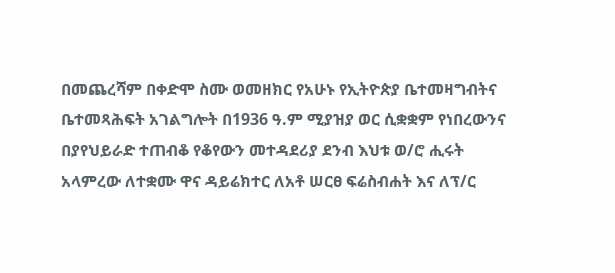በመጨረሻም በቀድሞ ስሙ ወመዘክር የአሁኑ የኢትዮጵያ ቤተመዛግብትና ቤተመጻሕፍት አገልግሎት በ1936 ዓ.ም ሚያዝያ ወር ሲቋቋም የነበረውንና በያየህይራድ ተጠብቆ የቆየውን መተዳደሪያ ደንብ እህቱ ወ/ሮ ሒሩት አላምረው ለተቋሙ ዋና ዳይሬክተር ለአቶ ሠርፀ ፍሬስብሐት እና ለፕ/ር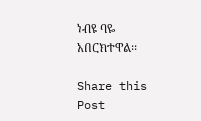ነብዩ ባዬ አበርክተዋል፡፡

Share this Post